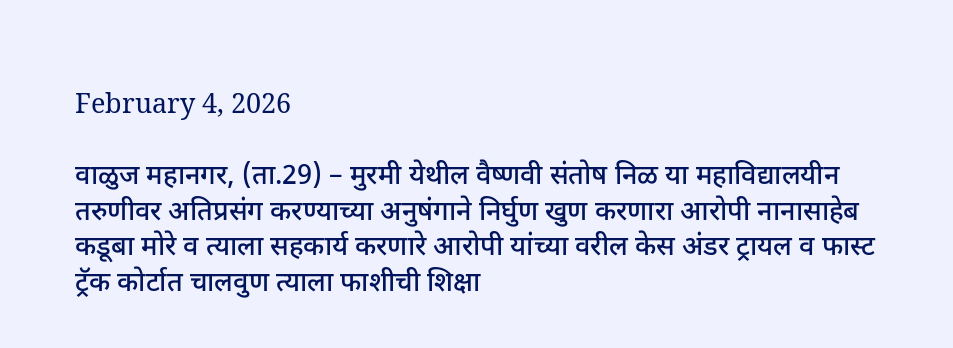February 4, 2026

वाळुज महानगर, (ता.29) – मुरमी येथील वैष्णवी संतोष निळ या महाविद्यालयीन तरुणीवर अतिप्रसंग करण्याच्या अनुषंगाने निर्घुण खुण करणारा आरोपी नानासाहेब कडूबा मोरे व त्याला सहकार्य करणारे आरोपी यांच्या वरील केस अंडर ट्रायल व फास्ट ट्रॅक कोर्टात चालवुण त्याला फाशीची शिक्षा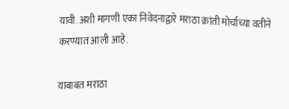यावी. अशी मागणी एका निवेदनाद्वारे मराठा क्रांती मोर्चाच्या वतीने करण्यात आली आहे.

याबाबत मराठा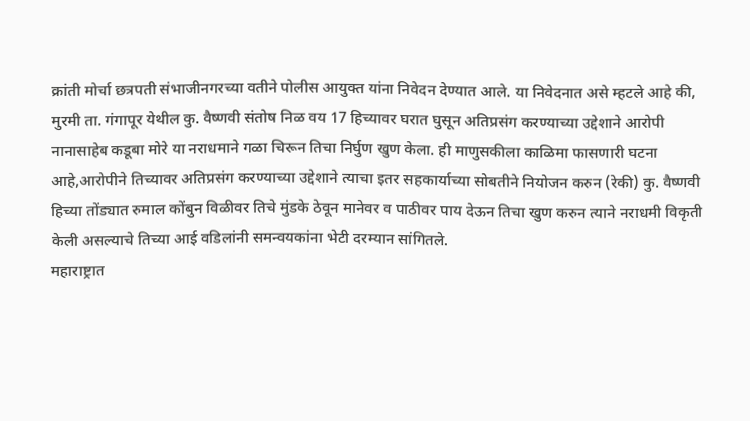क्रांती मोर्चा छत्रपती संभाजीनगरच्या वतीने पोलीस आयुक्त यांना निवेदन देण्यात आले. या निवेदनात असे म्हटले आहे की, मुरमी ता. गंगापूर येथील कु. वैष्णवी संतोष निळ वय 17 हिच्यावर घरात घुसून अतिप्रसंग करण्याच्या उद्देशाने आरोपी नानासाहेब कडूबा मोरे या नराधमाने गळा चिरून तिचा निर्घुण खुण केला. ही माणुसकीला काळिमा फासणारी घटना आहे,आरोपीने तिच्यावर अतिप्रसंग करण्याच्या उद्देशाने त्याचा इतर सहकार्याच्या सोबतीने नियोजन करुन (रेकी) कु. वैष्णवी हिच्या तोंड्यात रुमाल कोंबुन विळीवर तिचे मुंडके ठेवून मानेवर व पाठीवर पाय देऊन तिचा खुण करुन त्याने नराधमी विकृती केली असल्याचे तिच्या आई वडिलांनी समन्वयकांना भेटी दरम्यान सांगितले.
महाराष्ट्रात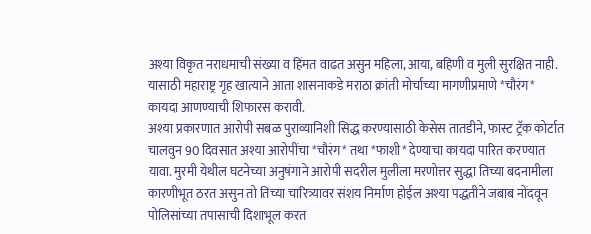अश्या विकृत नराधमाची संख्या व हिंमत वाढत असुन महिला, आया, बहिणी व मुली सुरक्षित नाही. यासाठी महाराष्ट्र गृह खात्याने आता शासनाकडे मराठा क्रांती मोर्चाच्या मागणीप्रमाणे *चौरंग* कायदा आणण्याची शिफारस करावी.
अश्या प्रकारणात आरोपी सबळ पुराव्यानिशी सिद्ध करण्यासाठी केसेस तातडीने, फास्ट ट्रॅक कोर्टात चालवुन 90 दिवसात अश्या आरोपींचा *चौरंग* तथा *फाशी* देण्याचा कायदा पारित करण्यात यावा. मुरमी येथील घटनेच्या अनुषंगाने आरोपी सदरील मुलीला मरणोत्तर सुद्धा तिच्या बदनामीला कारणीभूत ठरत असुन तो तिच्या चारित्र्यावर संशय निर्माण होईल अश्या पद्धतीने जबाब नोंदवून पोलिसांच्या तपासाची दिशाभूल करत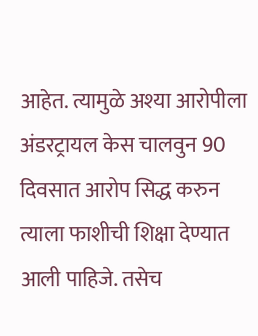आहेत. त्यामुळे अश्या आरोपीला अंडरट्रायल केस चालवुन 90 दिवसात आरोप सिद्ध करुन त्याला फाशीची शिक्षा देण्यात आली पाहिजे. तसेच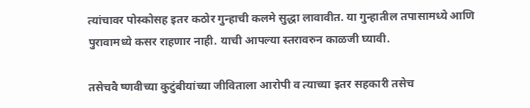त्यांचावर पोस्कोसह इतर कठोर गुन्हाची कलमे सुद्धा लावावीत‌. या गुन्हातील तपासामध्ये आणि पुरावामध्ये कसर राहणार नाही. याची आपल्या स्तरावरुन काळजी घ्यावी.

तसेचवै ष्णवीच्या कुटुंबीयांच्या जीविताला आरोपी व त्याच्या इतर सहकारी तसेच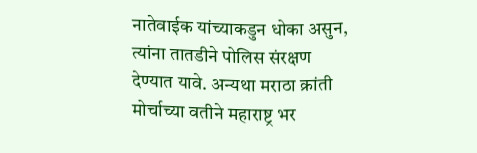नातेवाईक यांच्याकडुन धोका असुन, त्यांना तातडीने पोलिस संरक्षण देण्यात यावे. अन्यथा मराठा क्रांती मोर्चाच्या वतीने महाराष्ट्र भर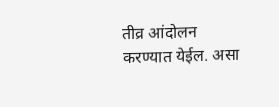तीव्र आंदोलन करण्यात येईल. असा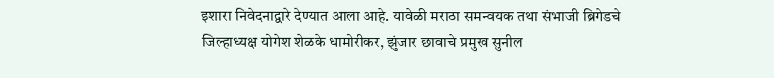इशारा निवेदनाद्वारे देण्यात आला आहे. यावेळी मराठा समन्वयक तथा संभाजी ब्रिगेडचे जिल्हाध्यक्ष योगेश शेळके धामोरीकर, झुंजार छावाचे प्रमुख सुनील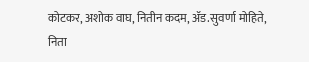कोटकर, अशोक वाघ, नितीन कदम, ॲड.सुवर्णा मोहिते, निता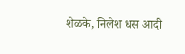शेळके, निलेश धस आदी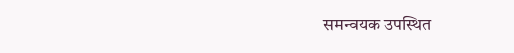समन्वयक उपस्थित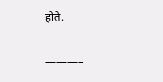होते.

———–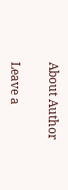About Author

Leave a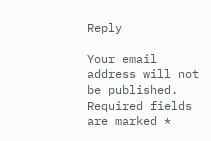Reply

Your email address will not be published. Required fields are marked *